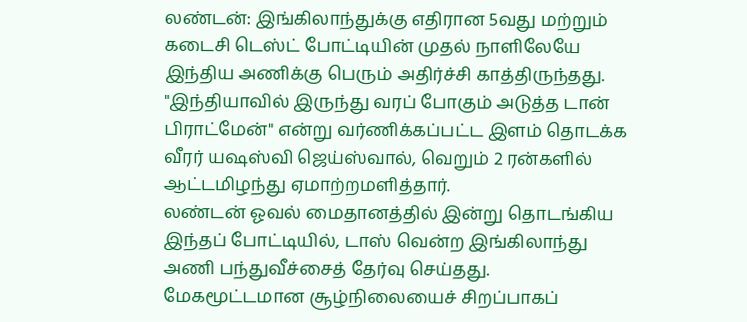லண்டன்: இங்கிலாந்துக்கு எதிரான 5வது மற்றும் கடைசி டெஸ்ட் போட்டியின் முதல் நாளிலேயே இந்திய அணிக்கு பெரும் அதிர்ச்சி காத்திருந்தது. "இந்தியாவில் இருந்து வரப் போகும் அடுத்த டான் பிராட்மேன்" என்று வர்ணிக்கப்பட்ட இளம் தொடக்க வீரர் யஷஸ்வி ஜெய்ஸ்வால், வெறும் 2 ரன்களில் ஆட்டமிழந்து ஏமாற்றமளித்தார்.
லண்டன் ஓவல் மைதானத்தில் இன்று தொடங்கிய இந்தப் போட்டியில், டாஸ் வென்ற இங்கிலாந்து அணி பந்துவீச்சைத் தேர்வு செய்தது. மேகமூட்டமான சூழ்நிலையைச் சிறப்பாகப்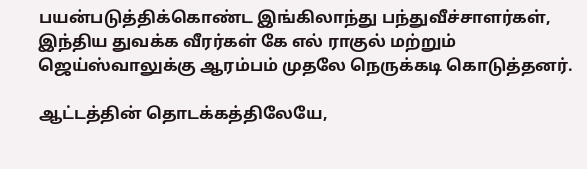பயன்படுத்திக்கொண்ட இங்கிலாந்து பந்துவீச்சாளர்கள், இந்திய துவக்க வீரர்கள் கே எல் ராகுல் மற்றும் ஜெய்ஸ்வாலுக்கு ஆரம்பம் முதலே நெருக்கடி கொடுத்தனர்.

ஆட்டத்தின் தொடக்கத்திலேயே,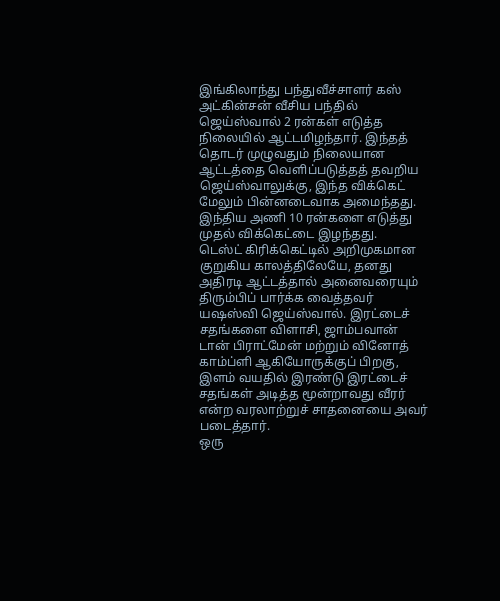இங்கிலாந்து பந்துவீச்சாளர் கஸ் அட்கின்சன் வீசிய பந்தில் ஜெய்ஸ்வால் 2 ரன்கள் எடுத்த நிலையில் ஆட்டமிழந்தார். இந்தத் தொடர் முழுவதும் நிலையான ஆட்டத்தை வெளிப்படுத்தத் தவறிய ஜெய்ஸ்வாலுக்கு, இந்த விக்கெட் மேலும் பின்னடைவாக அமைந்தது. இந்திய அணி 10 ரன்களை எடுத்து முதல் விக்கெட்டை இழந்தது.
டெஸ்ட் கிரிக்கெட்டில் அறிமுகமான குறுகிய காலத்திலேயே, தனது அதிரடி ஆட்டத்தால் அனைவரையும் திரும்பிப் பார்க்க வைத்தவர் யஷஸ்வி ஜெய்ஸ்வால். இரட்டைச் சதங்களை விளாசி, ஜாம்பவான் டான் பிராட்மேன் மற்றும் வினோத் காம்ப்ளி ஆகியோருக்குப் பிறகு, இளம் வயதில் இரண்டு இரட்டைச் சதங்கள் அடித்த மூன்றாவது வீரர் என்ற வரலாற்றுச் சாதனையை அவர் படைத்தார்.
ஒரு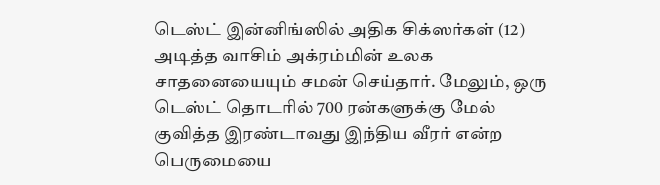டெஸ்ட் இன்னிங்ஸில் அதிக சிக்ஸர்கள் (12) அடித்த வாசிம் அக்ரம்மின் உலக சாதனையையும் சமன் செய்தார். மேலும், ஒரு டெஸ்ட் தொடரில் 700 ரன்களுக்கு மேல் குவித்த இரண்டாவது இந்திய வீரர் என்ற பெருமையை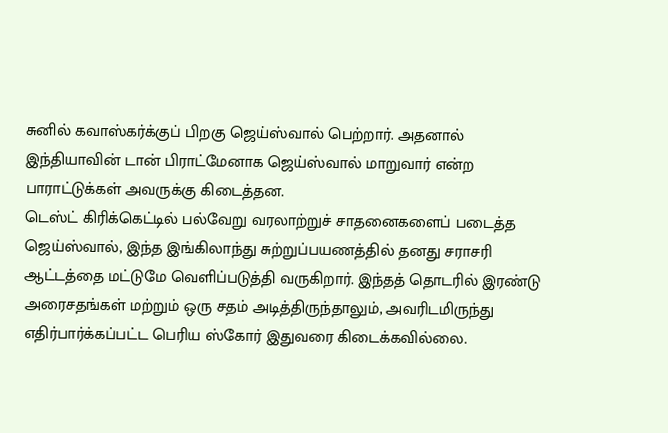சுனில் கவாஸ்கர்க்குப் பிறகு ஜெய்ஸ்வால் பெற்றார். அதனால் இந்தியாவின் டான் பிராட்மேனாக ஜெய்ஸ்வால் மாறுவார் என்ற பாராட்டுக்கள் அவருக்கு கிடைத்தன.
டெஸ்ட் கிரிக்கெட்டில் பல்வேறு வரலாற்றுச் சாதனைகளைப் படைத்த ஜெய்ஸ்வால், இந்த இங்கிலாந்து சுற்றுப்பயணத்தில் தனது சராசரி ஆட்டத்தை மட்டுமே வெளிப்படுத்தி வருகிறார். இந்தத் தொடரில் இரண்டு அரைசதங்கள் மற்றும் ஒரு சதம் அடித்திருந்தாலும், அவரிடமிருந்து எதிர்பார்க்கப்பட்ட பெரிய ஸ்கோர் இதுவரை கிடைக்கவில்லை.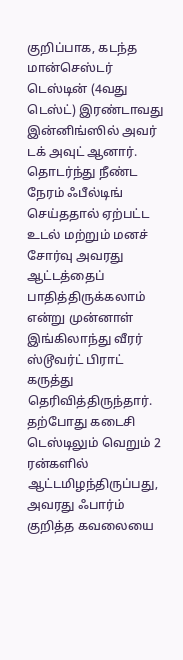குறிப்பாக, கடந்த மான்செஸ்டர் டெஸ்டின் (4வது டெஸ்ட்) இரண்டாவது இன்னிங்ஸில் அவர் டக் அவுட் ஆனார். தொடர்ந்து நீண்ட நேரம் ஃபீல்டிங் செய்ததால் ஏற்பட்ட உடல் மற்றும் மனச் சோர்வு அவரது ஆட்டத்தைப் பாதித்திருக்கலாம் என்று முன்னாள் இங்கிலாந்து வீரர் ஸ்டூவர்ட் பிராட் கருத்து தெரிவித்திருந்தார்.
தற்போது கடைசி டெஸ்டிலும் வெறும் 2 ரன்களில் ஆட்டமிழந்திருப்பது, அவரது ஃபார்ம் குறித்த கவலையை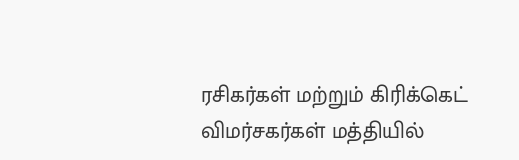ரசிகர்கள் மற்றும் கிரிக்கெட் விமர்சகர்கள் மத்தியில்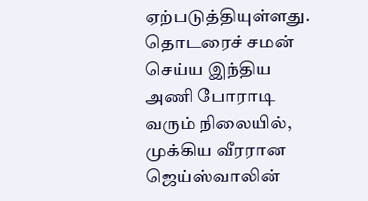ஏற்படுத்தியுள்ளது. தொடரைச் சமன் செய்ய இந்திய அணி போராடி வரும் நிலையில், முக்கிய வீரரான ஜெய்ஸ்வாலின்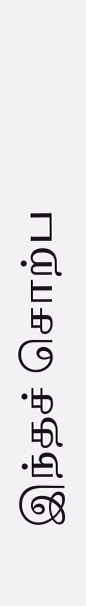இந்தச் சொற்ப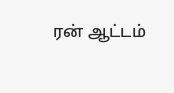ரன் ஆட்டம்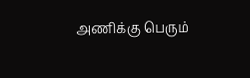அணிக்கு பெரும்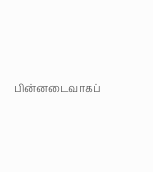பின்னடைவாகப்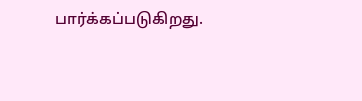பார்க்கப்படுகிறது.